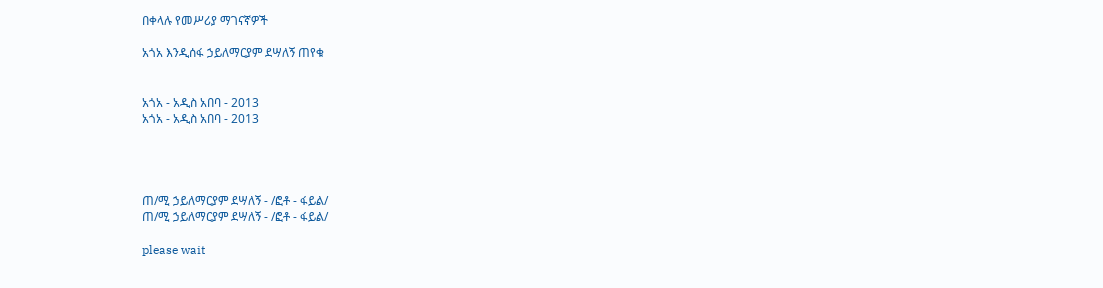በቀላሉ የመሥሪያ ማገናኛዎች

አጎአ እንዲሰፋ ኃይለማርያም ደሣለኝ ጠየቁ


አጎአ - አዲስ አበባ - 2013
አጎአ - አዲስ አበባ - 2013




ጠ/ሚ ኃይለማርያም ደሣለኝ - /ፎቶ - ፋይል/
ጠ/ሚ ኃይለማርያም ደሣለኝ - /ፎቶ - ፋይል/

please wait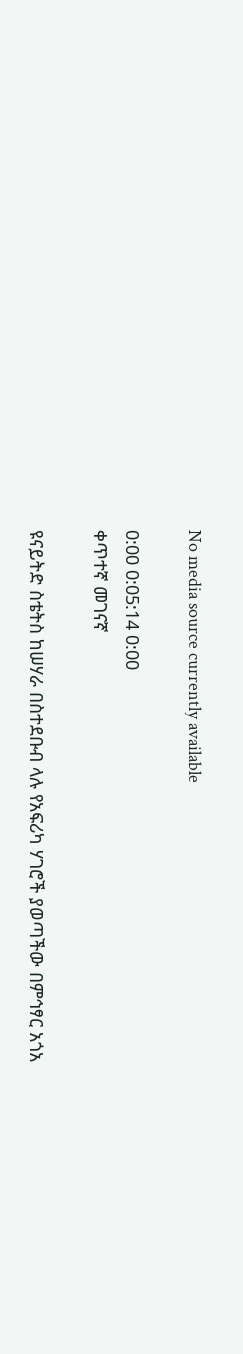No media source currently available

0:00 0:05:14 0:00
ቀጥተኛ መገናኛ

ዩናይትድ ስቴትስ ከሠሃራ በስተደቡብ ላሉ የአፍሪካ ሃገሮች ያወጣችው በምኅፃር አጎአ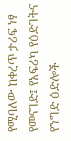የሚባለው ከቀረጥ ታሪፍ ነፃ የመናገድ፤ የአፍሪካ የዕድገትና የንግድ ዕድሎች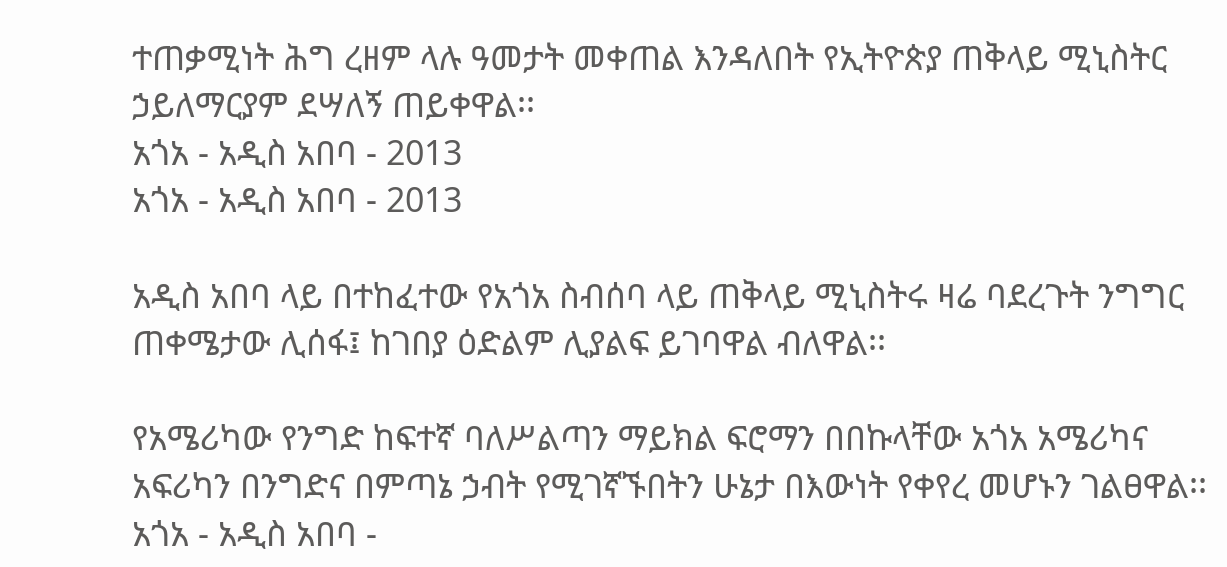ተጠቃሚነት ሕግ ረዘም ላሉ ዓመታት መቀጠል እንዳለበት የኢትዮጵያ ጠቅላይ ሚኒስትር ኃይለማርያም ደሣለኝ ጠይቀዋል፡፡
አጎአ - አዲስ አበባ - 2013
አጎአ - አዲስ አበባ - 2013

አዲስ አበባ ላይ በተከፈተው የአጎአ ስብሰባ ላይ ጠቅላይ ሚኒስትሩ ዛሬ ባደረጉት ንግግር ጠቀሜታው ሊሰፋ፤ ከገበያ ዕድልም ሊያልፍ ይገባዋል ብለዋል፡፡

የአሜሪካው የንግድ ከፍተኛ ባለሥልጣን ማይክል ፍሮማን በበኩላቸው አጎአ አሜሪካና አፍሪካን በንግድና በምጣኔ ኃብት የሚገኛኙበትን ሁኔታ በእውነት የቀየረ መሆኑን ገልፀዋል፡፡
አጎአ - አዲስ አበባ -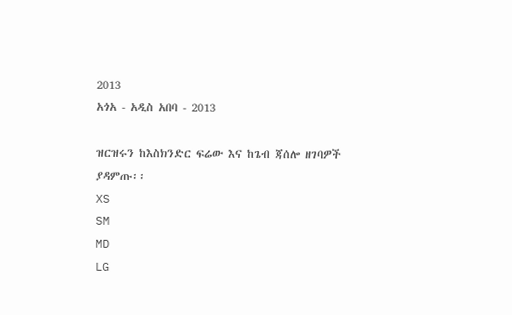2013
አጎአ - አዲስ አበባ - 2013

ዝርዝሩን ከእስክንድር ፍሬው እና ከጌብ ጃሰሎ ዘገባዎች ያዳምጡ፡፡
XS
SM
MD
LG